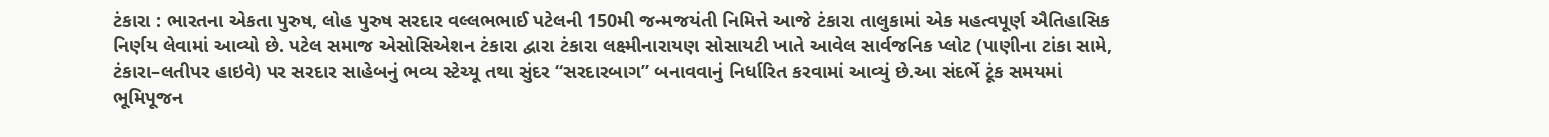ટંકારા : ભારતના એકતા પુરુષ, લોહ પુરુષ સરદાર વલ્લભભાઈ પટેલની 150મી જન્મજયંતી નિમિત્તે આજે ટંકારા તાલુકામાં એક મહત્વપૂર્ણ ઐતિહાસિક નિર્ણય લેવામાં આવ્યો છે. પટેલ સમાજ એસોસિએશન ટંકારા દ્વારા ટંકારા લક્ષ્મીનારાયણ સોસાયટી ખાતે આવેલ સાર્વજનિક પ્લોટ (પાણીના ટાંકા સામે, ટંકારા–લતીપર હાઇવે) પર સરદાર સાહેબનું ભવ્ય સ્ટેચ્યૂ તથા સુંદર “સરદારબાગ” બનાવવાનું નિર્ધારિત કરવામાં આવ્યું છે.આ સંદર્ભે ટૂંક સમયમાં ભૂમિપૂજન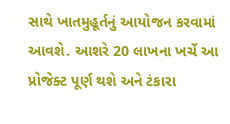સાથે ખાતમુહૂર્તનું આયોજન કરવામાં આવશે. આશરે 20 લાખના ખર્ચે આ પ્રોજેક્ટ પૂર્ણ થશે અને ટંકારા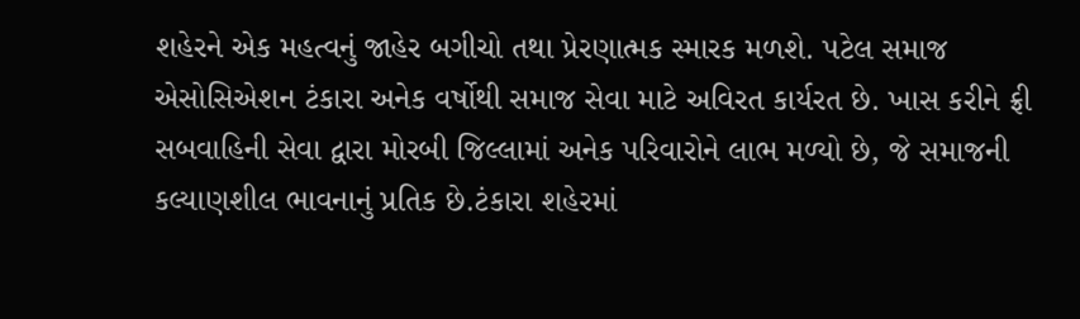શહેરને એક મહત્વનું જાહેર બગીચો તથા પ્રેરણાત્મક સ્મારક મળશે. પટેલ સમાજ એસોસિએશન ટંકારા અનેક વર્ષોથી સમાજ સેવા માટે અવિરત કાર્યરત છે. ખાસ કરીને ફ્રી સબવાહિની સેવા દ્વારા મોરબી જિલ્લામાં અનેક પરિવારોને લાભ મળ્યો છે, જે સમાજની કલ્યાણશીલ ભાવનાનું પ્રતિક છે.ટંકારા શહેરમાં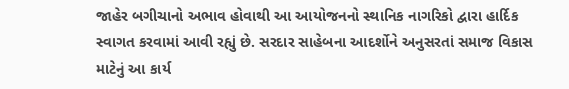જાહેર બગીચાનો અભાવ હોવાથી આ આયોજનનો સ્થાનિક નાગરિકો દ્વારા હાર્દિક સ્વાગત કરવામાં આવી રહ્યું છે. સરદાર સાહેબના આદર્શોને અનુસરતાં સમાજ વિકાસ માટેનું આ કાર્ય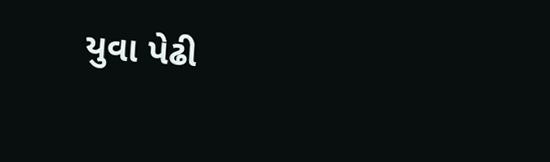યુવા પેઢી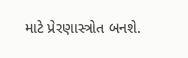માટે પ્રેરણાસ્ત્રોત બનશે.